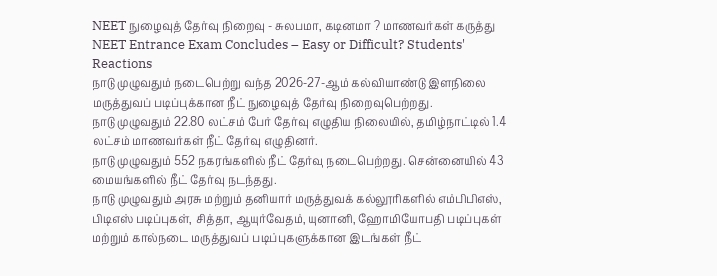NEET நுழைவுத் தேர்வு நிறைவு - சுலபமா, கடினமா ? மாணவர்கள் கருத்து NEET Entrance Exam Concludes – Easy or Difficult? Students' Reactions
நாடு முழுவதும் நடைபெற்று வந்த 2026-27-ஆம் கல்வியாண்டு இளநிலை மருத்துவப் படிப்புக்கான நீட் நுழைவுத் தேர்வு நிறைவுபெற்றது.
நாடு முழுவதும் 22.80 லட்சம் பேர் தேர்வு எழுதிய நிலையில், தமிழ்நாட்டில் 1.4 லட்சம் மாணவர்கள் நீட் தேர்வு எழுதினர்.
நாடு முழுவதும் 552 நகரங்களில் நீட் தேர்வு நடைபெற்றது. சென்னையில் 43 மையங்களில் நீட் தேர்வு நடந்தது.
நாடு முழுவதும் அரசு மற்றும் தனியார் மருத்துவக் கல்லூரிகளில் எம்பிபிஎஸ், பிடிஎஸ் படிப்புகள், சித்தா, ஆயுர்வேதம், யுனானி, ஹோமியோபதி படிப்புகள் மற்றும் கால்நடை மருத்துவப் படிப்புகளுக்கான இடங்கள் நீட்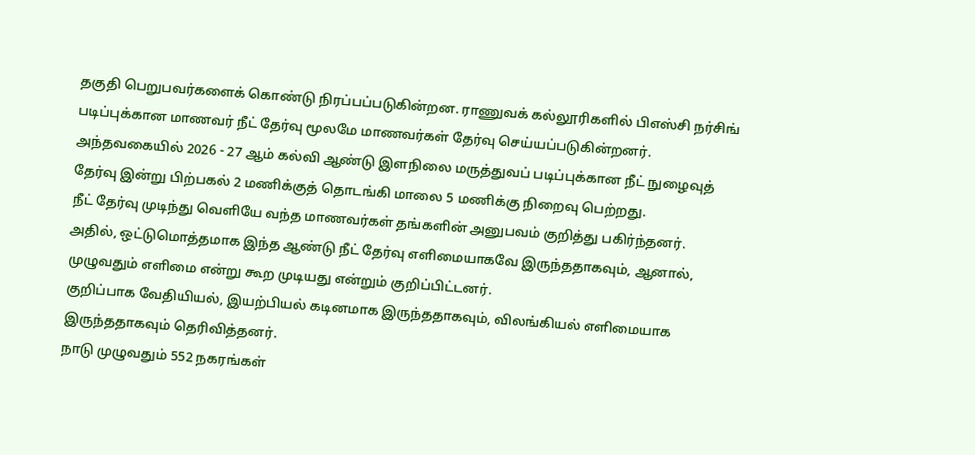தகுதி பெறுபவர்களைக் கொண்டு நிரப்பப்படுகின்றன. ராணுவக் கல்லூரிகளில் பிஎஸ்சி நர்சிங் படிப்புக்கான மாணவர் நீட் தேர்வு மூலமே மாணவர்கள் தேர்வு செய்யப்படுகின்றனர்.
அந்தவகையில் 2026 - 27 ஆம் கல்வி ஆண்டு இளநிலை மருத்துவப் படிப்புக்கான நீட் நுழைவுத் தேர்வு இன்று பிற்பகல் 2 மணிக்குத் தொடங்கி மாலை 5 மணிக்கு நிறைவு பெற்றது.
நீட் தேர்வு முடிந்து வெளியே வந்த மாணவர்கள் தங்களின் அனுபவம் குறித்து பகிர்ந்தனர்.
அதில், ஒட்டுமொத்தமாக இந்த ஆண்டு நீட் தேர்வு எளிமையாகவே இருந்ததாகவும், ஆனால், முழுவதும் எளிமை என்று கூற முடியது என்றும் குறிப்பிட்டனர்.
குறிப்பாக வேதியியல், இயற்பியல் கடினமாக இருந்ததாகவும், விலங்கியல் எளிமையாக இருந்ததாகவும் தெரிவித்தனர்.
நாடு முழுவதும் 552 நகரங்கள்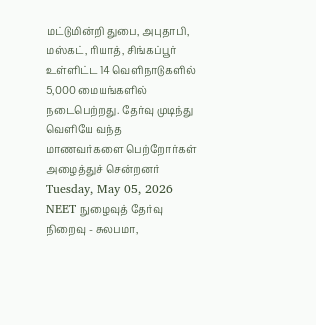மட்டுமின்றி துபை, அபுதாபி, மஸ்கட், ரியாத், சிங்கப்பூர் உள்ளிட்ட 14 வெளிநாடுகளில் 5,000 மையங்களில் நடைபெற்றது. தேர்வு முடிந்து வெளியே வந்த மாணவர்களை பெற்றோர்கள் அழைத்துச் சென்றனர்
Tuesday, May 05, 2026
NEET நுழைவுத் தேர்வு நிறைவு - சுலபமா,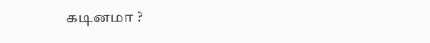கடினமா ?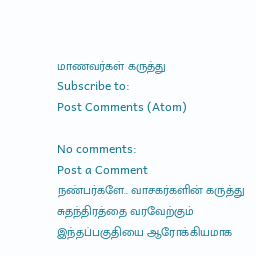மாணவர்கள் கருத்து
Subscribe to:
Post Comments (Atom)

No comments:
Post a Comment
நண்பர்களே.. வாசகர்களின் கருத்து சுதந்திரத்தை வரவேற்கும் இந்தப்பகுதியை ஆரோக்கியமாக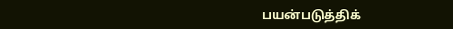பயன்படுத்திக்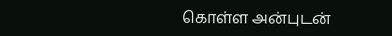கொள்ள அன்புடன்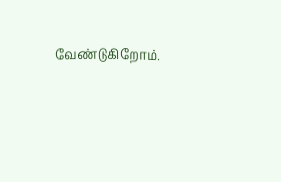வேண்டுகிறோம்.